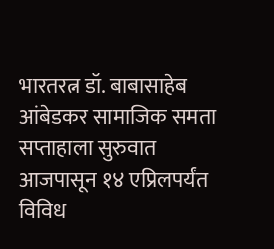भारतरत्न डॉ. बाबासाहेब आंबेडकर सामाजिक समता सप्ताहाला सुरुवात
आजपासून १४ एप्रिलपर्यंत विविध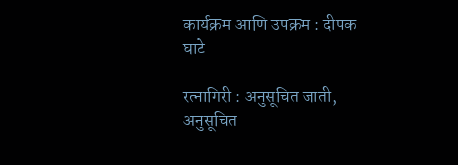कार्यक्रम आणि उपक्रम : दीपक घाटे

रत्नागिरी : अनुसूचित जाती, अनुसूचित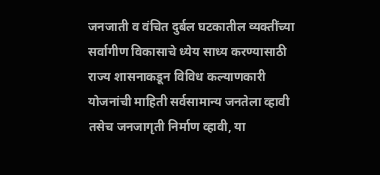जनजाती व वंचित दुर्बल घटकातील व्यक्तींच्या सर्वागीण विकासाचे ध्येय साध्य करण्यासाठी राज्य शासनाकडून विविध कल्याणकारी योजनांची माहिती सर्वसामान्य जनतेला व्हावी तसेच जनजागृती निर्माण व्हावी, या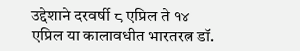उद्देशाने दरवर्षी ८ एप्रिल ते १४ एप्रिल या कालावधीत भारतरत्न डॉ.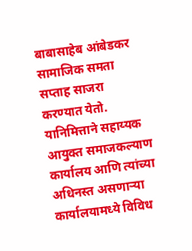बाबासाहेब आंबेडकर सामाजिक समता सप्ताह साजरा करण्यात येतो. यानिमित्ताने सहाय्यक आयुक्त समाजकल्याण कार्यालय आणि त्यांच्या अधिनस्त असणाऱ्या कार्यालयामध्ये विविध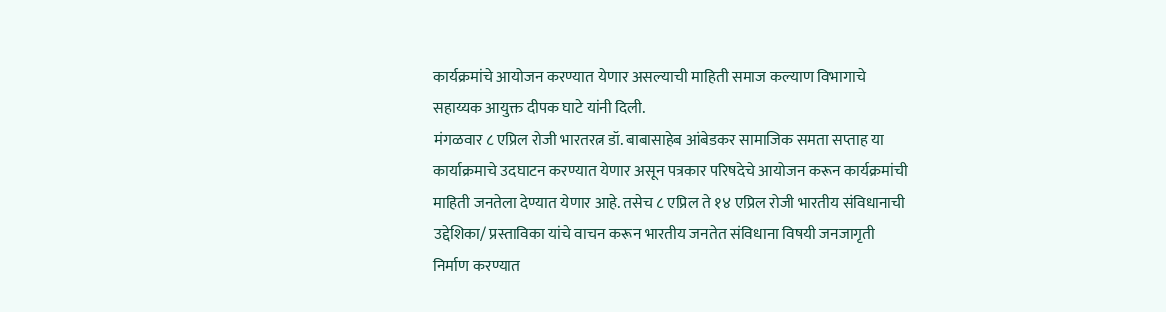कार्यक्रमांचे आयोजन करण्यात येणार असल्याची माहिती समाज कल्याण विभागाचे सहाय्यक आयुक्त दीपक घाटे यांनी दिली.
मंगळवार ८ एप्रिल रोजी भारतरत्न डॉ. बाबासाहेब आंबेडकर सामाजिक समता सप्ताह या कार्याक्रमाचे उदघाटन करण्यात येणार असून पत्रकार परिषदेचे आयोजन करून कार्यक्रमांची माहिती जनतेला देण्यात येणार आहे. तसेच ८ एप्रिल ते १४ एप्रिल रोजी भारतीय संविधानाची उद्देशिका/ प्रस्ताविका यांचे वाचन करून भारतीय जनतेत संविधाना विषयी जनजागृती निर्माण करण्यात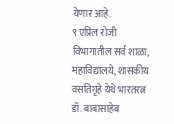येणार आहे.
९ एप्रिल रोजी विभागातील सर्व शाळा, महाविद्यालये, शासकीय वसतिगृहे येथे भारतरत्न डॉ. बाबासाहेब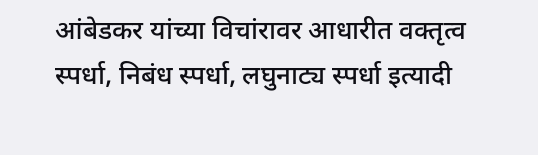आंबेडकर यांच्या विचांरावर आधारीत वक्तृत्व स्पर्धा, निबंध स्पर्धा, लघुनाट्य स्पर्धा इत्यादी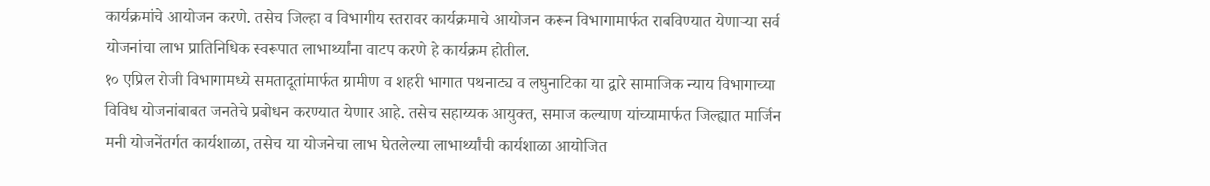कार्यक्रमांचे आयोजन करणे. तसेच जिल्हा व विभागीय स्तरावर कार्यक्रमाचे आयोजन करून विभागामार्फत राबविण्यात येणाऱ्या सर्व योजनांचा लाभ प्रातिनिधिक स्वरूपात लाभार्थ्यांना वाटप करणे हे कार्यक्रम होतील.
१० एप्रिल रोजी विभागामध्ये समतादूतांमार्फत ग्रामीण व शहरी भागात पथनाट्य व लघुनाटिका या द्वारे सामाजिक न्याय विभागाच्या विविध योजनांबाबत जनतेचे प्रबोधन करण्यात येणार आहे. तसेच सहाय्यक आयुक्त, समाज कल्याण यांच्यामार्फत जिल्ह्यात मार्जिन मनी योजनेंतर्गत कार्यशाळा, तसेच या योजनेचा लाभ घेतलेल्या लाभार्थ्यांची कार्यशाळा आयोजित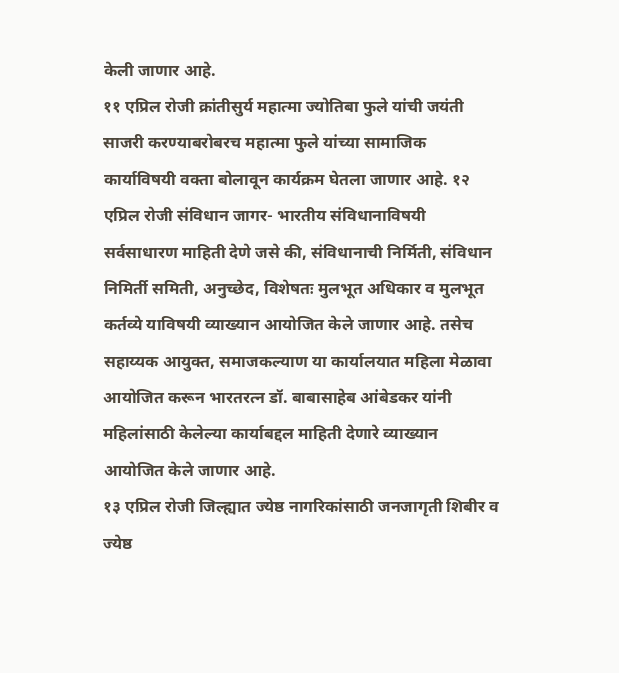केली जाणार आहे.
११ एप्रिल रोजी क्रांतीसुर्य महात्मा ज्योतिबा फुले यांची जयंती साजरी करण्याबरोबरच महात्मा फुले यांच्या सामाजिक कार्याविषयी वक्ता बोलावून कार्यक्रम घेतला जाणार आहे. १२ एप्रिल रोजी संविधान जागर- भारतीय संविधानाविषयी सर्वसाधारण माहिती देणे जसे की, संविधानाची निर्मिती, संविधान निमिर्ती समिती, अनुच्छेद, विशेषतः मुलभूत अधिकार व मुलभूत कर्तव्ये याविषयी व्याख्यान आयोजित केले जाणार आहे. तसेच सहाय्यक आयुक्त, समाजकल्याण या कार्यालयात महिला मेळावा आयोजित करून भारतरत्न डॉ. बाबासाहेब आंबेडकर यांनी महिलांसाठी केलेल्या कार्याबद्दल माहिती देणारे व्याख्यान आयोजित केले जाणार आहे.
१३ एप्रिल रोजी जिल्ह्यात ज्येष्ठ नागरिकांसाठी जनजागृती शिबीर व ज्येष्ठ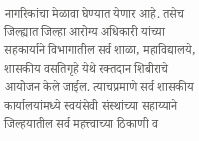नागरिकांचा मेळावा घेण्यात येणार आहे. तसेच जिल्ह्यात जिल्हा आरोग्य अधिकारी यांच्या सहकार्याने विभागातील सर्व शाळा, महाविद्यालये, शासकीय वसतिगृहे येथे रक्तदान शिबीराचे आयोजन केले जाईल. त्याचप्रमाणे सर्व शासकीय कार्यालयांमध्ये स्वयंसेवी संस्थांच्या सहाय्याने जिल्हयातील सर्व महत्त्वाच्या ठिकाणी व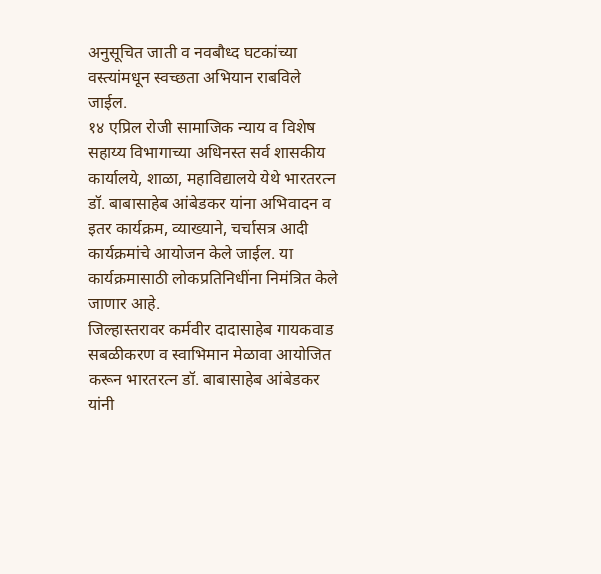अनुसूचित जाती व नवबौध्द घटकांच्या वस्त्यांमधून स्वच्छता अभियान राबविले जाईल.
१४ एप्रिल रोजी सामाजिक न्याय व विशेष सहाय्य विभागाच्या अधिनस्त सर्व शासकीय कार्यालये, शाळा, महाविद्यालये येथे भारतरत्न डॉ. बाबासाहेब आंबेडकर यांना अभिवादन व इतर कार्यक्रम, व्याख्याने, चर्चासत्र आदी कार्यक्रमांचे आयोजन केले जाईल. या कार्यक्रमासाठी लोकप्रतिनिधींना निमंत्रित केले जाणार आहे.
जिल्हास्तरावर कर्मवीर दादासाहेब गायकवाड सबळीकरण व स्वाभिमान मेळावा आयोजित करून भारतरत्न डॉ. बाबासाहेब आंबेडकर यांनी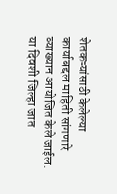शेतकऱ्यांसाठी केलेल्या कार्याबद्दल माहिती सांगणारे व्याख्यान आयोजित केले जाईल. या दिवशी जिल्हा जात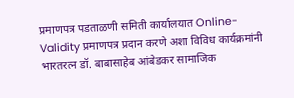प्रमाणपत्र पडताळणी समिती कार्यालयात Online-Validity प्रमाणपत्र प्रदान करणे अशा विविध कार्यक्रमांनी भारतरत्न डॉ. बाबासाहेब आंबेडकर सामाजिक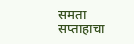समता सप्ताहाचा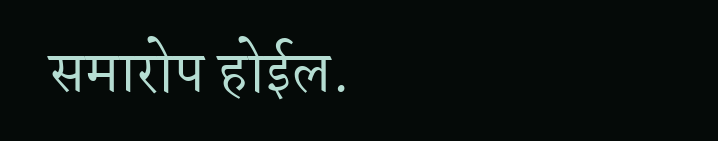समारोप होईल.